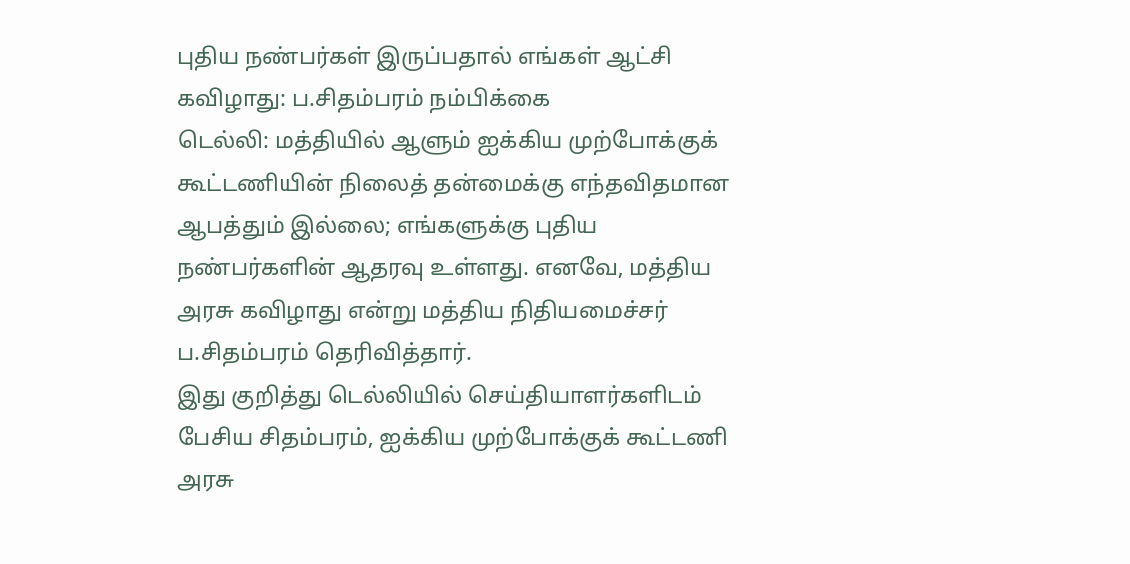புதிய நண்பர்கள் இருப்பதால் எங்கள் ஆட்சி கவிழாது: ப.சிதம்பரம் நம்பிக்கை
டெல்லி: மத்தியில் ஆளும் ஐக்கிய முற்போக்குக் கூட்டணியின் நிலைத் தன்மைக்கு எந்தவிதமான ஆபத்தும் இல்லை; எங்களுக்கு புதிய நண்பர்களின் ஆதரவு உள்ளது. எனவே, மத்திய அரசு கவிழாது என்று மத்திய நிதியமைச்சர் ப.சிதம்பரம் தெரிவித்தார்.
இது குறித்து டெல்லியில் செய்தியாளர்களிடம் பேசிய சிதம்பரம், ஐக்கிய முற்போக்குக் கூட்டணி அரசு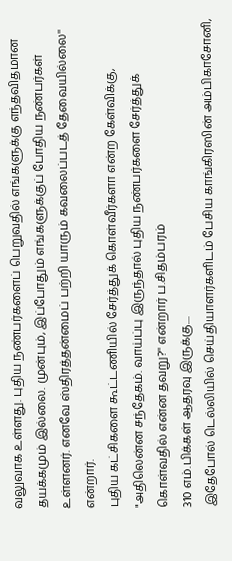வலுவாக உள்ளது. புதிய நண்பர்களைப் பெறுவதில் எங்களுக்கு எந்தவிதமான தயக்கமும் இல்லை. முன்பும், இப்போதும் எங்களுக்குப் போதிய நண்பர்கள் உள்ளனர். எனவே ஸ்திரத்தன்மைப் பற்றி யாரும் கவலைப்படத் தேவையில்லை'' என்றார்.
புதிய கட்சிகளை கூட்டணியில் சேர்த்துக் கொள்வீர்களா என்ற கேள்விக்கு, "அதிலென்ன சந்தேகம். வாய்ப்பு இருந்தால் புதிய நண்பர்களை சேர்த்துக் கொள்வதில் என்ன தவறு?'' என்றார் ப.சிதம்பரம்
310 எம்.பிக்கள் ஆதரவு இருக்கு....
இதேபோல் டெல்லியில் செய்தியாளர்களிடம் பேசிய காங்கிரஸின் அம்பிகாசோனி,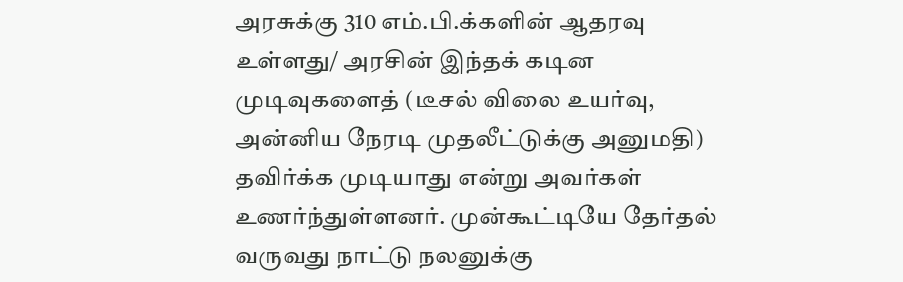அரசுக்கு 310 எம்.பி.க்களின் ஆதரவு உள்ளது/ அரசின் இந்தக் கடின முடிவுகளைத் (டீசல் விலை உயர்வு, அன்னிய நேரடி முதலீட்டுக்கு அனுமதி) தவிர்க்க முடியாது என்று அவர்கள் உணர்ந்துள்ளனர். முன்கூட்டியே தேர்தல் வருவது நாட்டு நலனுக்கு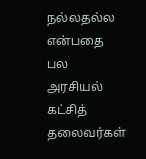நல்லதல்ல என்பதை பல அரசியல் கட்சித் தலைவர்கள்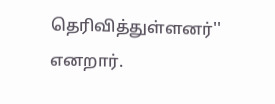தெரிவித்துள்ளனர்'' எனறார்.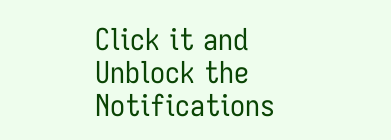Click it and Unblock the Notifications